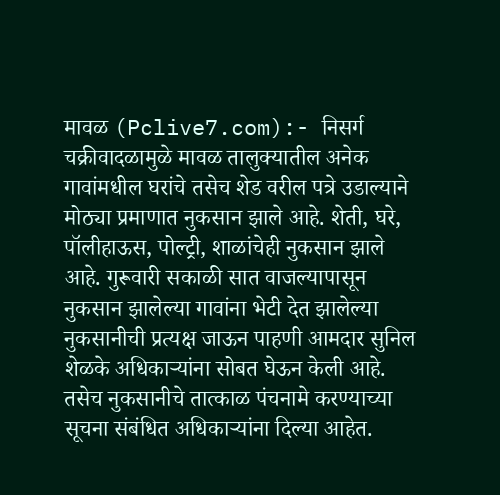मावळ (Pclive7.com):- निसर्ग चक्रीवादळामुळे मावळ तालुक्यातील अनेक गावांमधील घरांचे तसेच शेड वरील पत्रे उडाल्याने मोठ्या प्रमाणात नुकसान झाले आहे. शेती, घरे, पॉलीहाऊस, पोल्ट्री, शाळांचेही नुकसान झाले आहे. गुरूवारी सकाळी सात वाजल्यापासून नुकसान झालेल्या गावांना भेटी देत झालेल्या नुकसानीची प्रत्यक्ष जाऊन पाहणी आमदार सुनिल शेळके अधिकाऱ्यांना सोबत घेऊन केली आहे. तसेच नुकसानीचे तात्काळ पंचनामे करण्याच्या सूचना संबंधित अधिकाऱ्यांना दिल्या आहेत.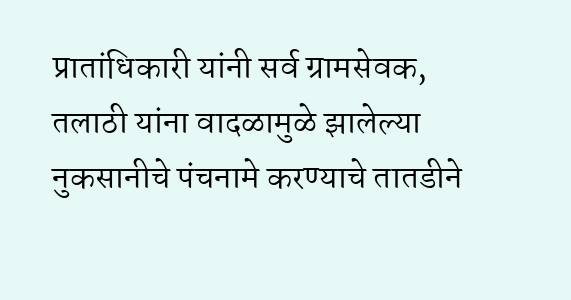प्रातांधिकारी यांनी सर्व ग्रामसेवक, तलाठी यांना वादळामुळे झालेल्या नुकसानीचे पंचनामे करण्याचे तातडीने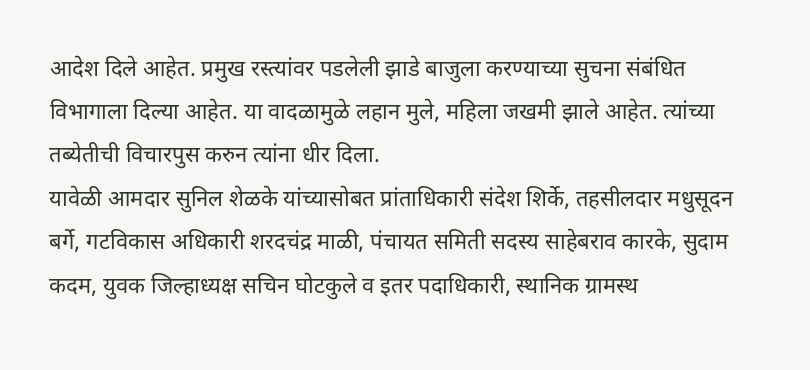आदेश दिले आहेत. प्रमुख रस्त्यांवर पडलेली झाडे बाजुला करण्याच्या सुचना संबंधित विभागाला दिल्या आहेत. या वादळामुळे लहान मुले, महिला जखमी झाले आहेत. त्यांच्या तब्येतीची विचारपुस करुन त्यांना धीर दिला.
यावेळी आमदार सुनिल शेळके यांच्यासोबत प्रांताधिकारी संदेश शिर्के, तहसीलदार मधुसूदन बर्गे, गटविकास अधिकारी शरदचंद्र माळी, पंचायत समिती सदस्य साहेबराव कारके, सुदाम कदम, युवक जिल्हाध्यक्ष सचिन घोटकुले व इतर पदाधिकारी, स्थानिक ग्रामस्थ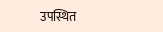उपस्थित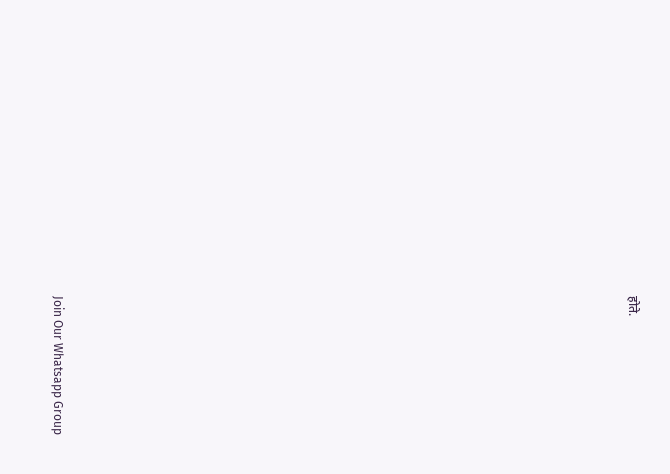होते.
























Join Our Whatsapp Group